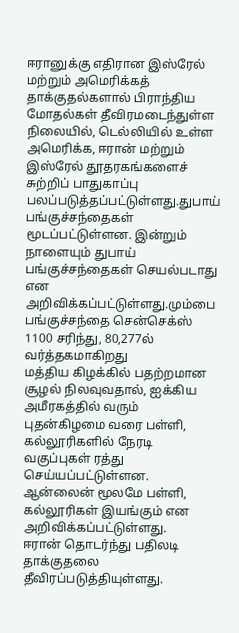ஈரானுக்கு எதிரான இஸ்ரேல் மற்றும் அமெரிக்கத் தாக்குதல்களால் பிராந்திய மோதல்கள் தீவிரமடைந்துள்ள நிலையில், டெல்லியில் உள்ள அமெரிக்க, ஈரான் மற்றும் இஸ்ரேல் தூதரகங்களைச் சுற்றிப் பாதுகாப்பு பலப்படுத்தப்பட்டுள்ளது.துபாய் பங்குச்சந்தைகள் மூடப்பட்டுள்ளன. இன்றும் நாளையும் துபாய் பங்குச்சந்தைகள் செயல்படாது என அறிவிக்கப்பட்டுள்ளது.மும்பை பங்குச்சந்தை சென்செக்ஸ் 1100 சரிந்து, 80,277ல் வர்த்தகமாகிறது
மத்திய கிழக்கில் பதற்றமான சூழல் நிலவுவதால், ஐக்கிய அமீரகத்தில் வரும் புதன்கிழமை வரை பள்ளி, கல்லூரிகளில் நேரடி வகுப்புகள் ரத்து செய்யப்பட்டுள்ளன. ஆன்லைன் மூலமே பள்ளி, கல்லூரிகள் இயங்கும் என அறிவிக்கப்பட்டுள்ளது.
ஈரான் தொடர்ந்து பதிலடி தாக்குதலை தீவிரப்படுத்தியுள்ளது.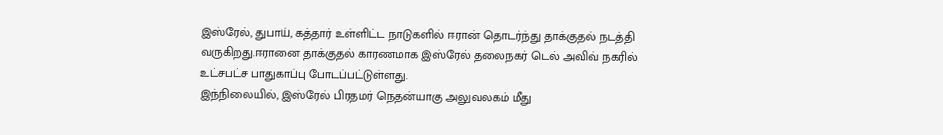இஸ்ரேல், துபாய், கத்தார் உள்ளிட்ட நாடுகளில் ஈரான் தொடர்ந்து தாக்குதல் நடத்தி வருகிறது.ஈரானை தாக்குதல் காரணமாக இஸ்ரேல் தலைநகர் டெல் அவிவ் நகரில் உட்சபட்ச பாதுகாப்பு போடப்பட்டுள்ளது.
இந்நிலையில், இஸ்ரேல் பிரதமர் நெதன்யாகு அலுவலகம் மீது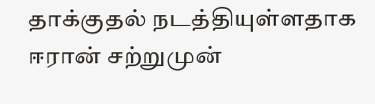தாக்குதல் நடத்தியுள்ளதாக ஈரான் சற்றுமுன்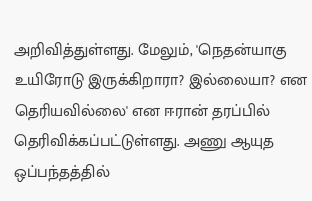அறிவித்துள்ளது. மேலும், 'நெதன்யாகு உயிரோடு இருக்கிறாரா? இல்லையா? என தெரியவில்லை' என ஈரான் தரப்பில் தெரிவிக்கப்பட்டுள்ளது. அணு ஆயுத ஒப்பந்தத்தில்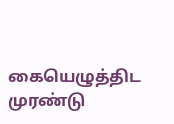கையெழுத்திட முரண்டு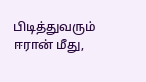பிடித்துவரும் ஈரான் மீது,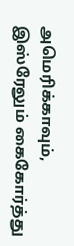அமெரிக்காவும், இஸ்ரேலும் கைகோர்த்து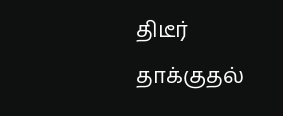திடீர் தாக்குதல்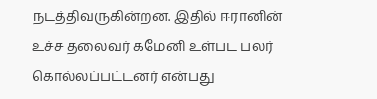நடத்திவருகின்றன. இதில் ஈரானின் உச்ச தலைவர் கமேனி உள்பட பலர் கொல்லப்பட்டனர் என்பது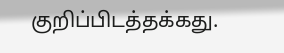குறிப்பிடத்தக்கது.